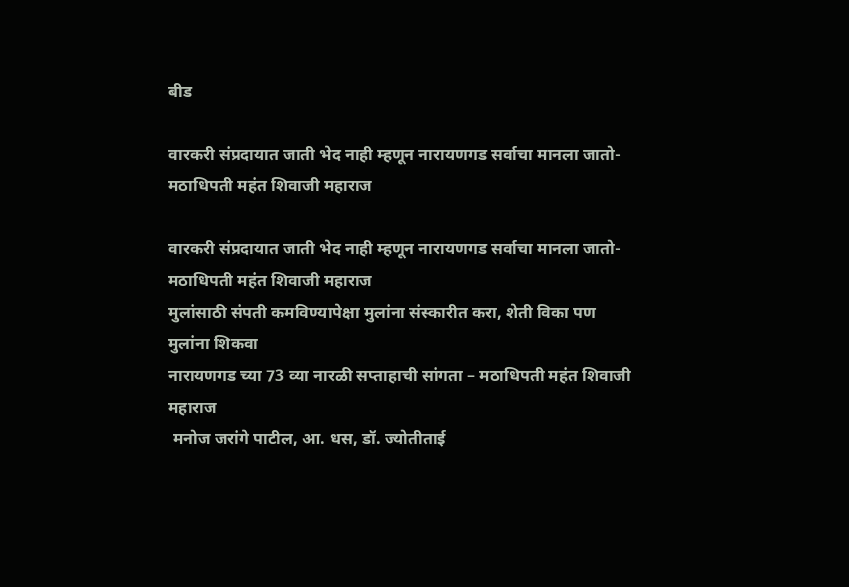बीड

वारकरी संप्रदायात जाती भेद नाही म्हणून नारायणगड सर्वाचा मानला जातो- मठाधिपती महंत शिवाजी महाराज

वारकरी संप्रदायात जाती भेद नाही म्हणून नारायणगड सर्वाचा मानला जातो- मठाधिपती महंत शिवाजी महाराज
मुलांसाठी संपती कमविण्यापेक्षा मुलांना संस्कारीत करा, शेती विका पण मुलांना शिकवा
नारायणगड च्या 73 व्या नारळी सप्ताहाची सांगता – मठाधिपती महंत शिवाजी महाराज
 मनोज जरांगे पाटील, आ. धस, डॉ. ज्योतीताई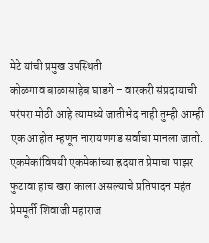मेटे यांची प्रमुख उपस्थिती
कोळगाव बाळासाहेब घाडगे – वारकरी संप्रदायाची परंपरा मोठी आहे त्यामध्ये जातीभेद नाही तुम्ही आम्ही एक आहोत म्हणून नारायणगड सर्वाचा मानला जातो.  एकमेकांविषयी एकमेकांच्या ह्रदयात प्रेमाचा पाझर फुटावा हाच खरा काला असल्याचे प्रतिपादन महंत प्रेममूर्ती शिवाजी महाराज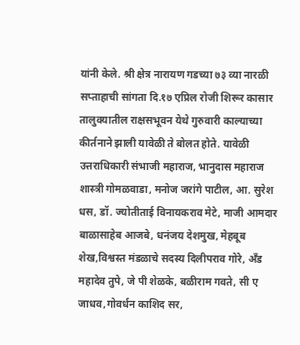यांनी केले. श्री क्षेत्र नारायण गडच्या ७३ व्या नारळी सप्ताहाची सांगता दि.१७ एप्रिल रोजी शिरूर कासार तालुक्यातील राक्षसभूवन येथे गुरुवारी काल्याच्या कीर्तनाने झाली यावेळी ते बोलत होते. यावेळी उत्तराधिकारी संभाजी महाराज, भानुदास महाराज शास्त्री गोमळवाडा, मनोज जरांगे पाटील, आ. सुरेश धस, डॉ. ज्योतीताई विनायकराव मेटे, माजी आमदार बाळासाहेब आजबे, धनंजय देशमुख, मेहबूब शेख,विश्वस्त मंडळाचे सदस्य दिलीपराव गोरे, अँड महादेव तुपे, जे पी शेळके, बळीराम गवते, सी ए जाधव,गोवर्धन काशिद सर,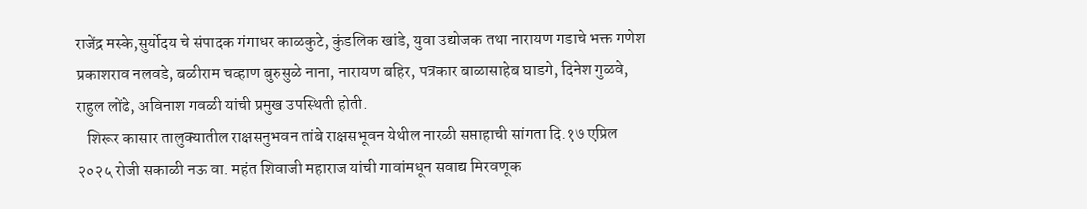राजेंद्र मस्के,सुर्योदय चे संपादक गंगाधर काळकुटे, कुंडलिक खांडे, युवा उद्योजक तथा नारायण गडाचे भक्त गणेश प्रकाशराव नलवडे, बळीराम चव्हाण बुरुसुळे नाना, नारायण बहिर, पत्रकार बाळासाहेब घाडगे, दिनेश गुळवे, राहुल लोंढे, अविनाश गवळी यांची प्रमुख उपस्थिती होती.
   शिरूर कासार तालुक्यातील राक्षसनुभवन तांबे राक्षसभूवन येथील नारळी सप्ताहाची सांगता दि.१७ एप्रिल २०२५ रोजी सकाळी नऊ वा. महंत शिवाजी महाराज यांची गावांमधून सवाद्य मिरवणूक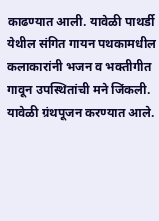काढण्यात आली. यावेळी पाथर्डी येथील संगित गायन पथकामधील कलाकारांनी भजन व भक्तीगीत गावून उपस्थितांची मने जिंकली. यावेळी ग्रंथपूजन करण्यात आले.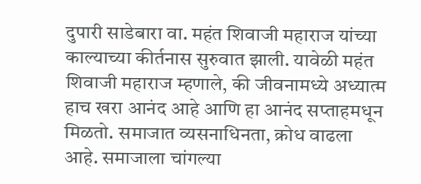दुपारी साडेबारा वा. महंत शिवाजी महाराज यांच्या काल्याच्या कीर्तनास सुरुवात झाली. यावेळी महंत शिवाजी महाराज म्हणाले, की जीवनामध्ये अध्यात्म हाच खरा आनंद आहे आणि हा आनंद सप्ताहमधून मिळतो. समाजात व्यसनाधिनता, क्रोध वाढला आहे. समाजाला चांगल्या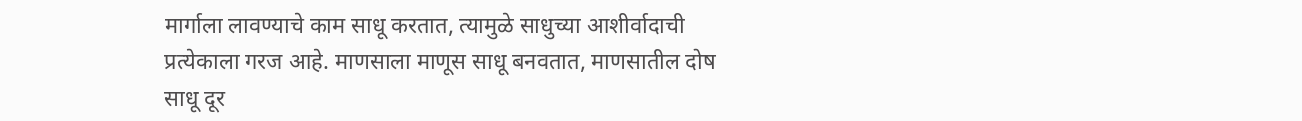मार्गाला लावण्याचे काम साधू करतात, त्यामुळे साधुच्या आशीर्वादाची प्रत्येकाला गरज आहे. माणसाला माणूस साधू बनवतात, माणसातील दोष साधू दूर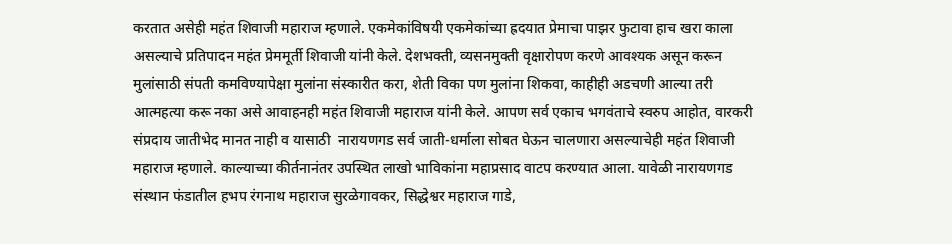करतात असेही महंत शिवाजी महाराज म्हणाले. एकमेकांविषयी एकमेकांच्या ह्रदयात प्रेमाचा पाझर फुटावा हाच खरा काला असल्याचे प्रतिपादन महंत प्रेममूर्ती शिवाजी यांनी केले. देशभक्ती, व्यसनमुक्ती वृक्षारोपण करणे आवश्यक असून करून मुलांसाठी संपती कमविण्यापेक्षा मुलांना संस्कारीत करा, शेती विका पण मुलांना शिकवा, काहीही अडचणी आल्या तरी आत्महत्या करू नका असे आवाहनही महंत शिवाजी महाराज यांनी केले. आपण सर्व एकाच भगवंताचे स्वरुप आहोत, वारकरी संप्रदाय जातीभेद मानत नाही व यासाठी  नारायणगड सर्व जाती-धर्माला सोबत घेऊन चालणारा असल्याचेही महंत शिवाजी महाराज म्हणाले. काल्याच्या कीर्तनानंतर उपस्थित लाखो भाविकांना महाप्रसाद वाटप करण्यात आला. यावेळी नारायणगड संस्थान फंडातील हभप रंगनाथ महाराज सुरळेगावकर, सिद्धेश्वर महाराज गाडे,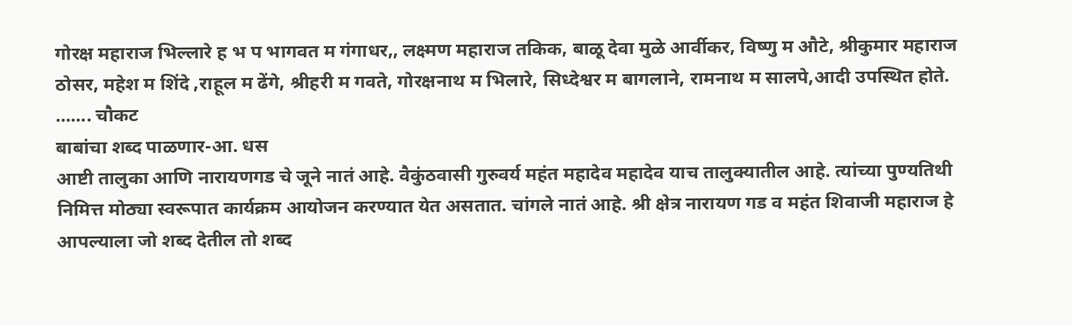गोरक्ष महाराज भिल्लारे ह भ प भागवत म गंगाधर,, लक्ष्मण महाराज तकिक, बाळू देवा मुळे आर्वीकर, विष्णु म औटे, श्रीकुमार महाराज ठोसर, महेश म शिंदे ,राहूल म ढेंगे, श्रीहरी म गवते, गोरक्षनाथ म भिलारे, सिध्देश्वर म बागलाने, रामनाथ म सालपे,आदी उपस्थित होते.
……. चौकट
बाबांचा शब्द पाळणार-आ. धस
आष्टी तालुका आणि नारायणगड चे जूने नातं आहे. वैकुंठवासी गुरुवर्य महंत महादेव महादेव याच तालुक्यातील आहे. त्यांच्या पुण्यतिथी निमित्त मोठ्या स्वरूपात कार्यक्रम आयोजन करण्यात येत असतात. चांगले नातं आहे. श्री क्षेत्र नारायण गड व महंत शिवाजी महाराज हे आपल्याला जो शब्द देतील तो शब्द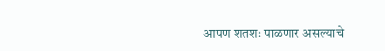आपण शतशः पाळणार असल्याचे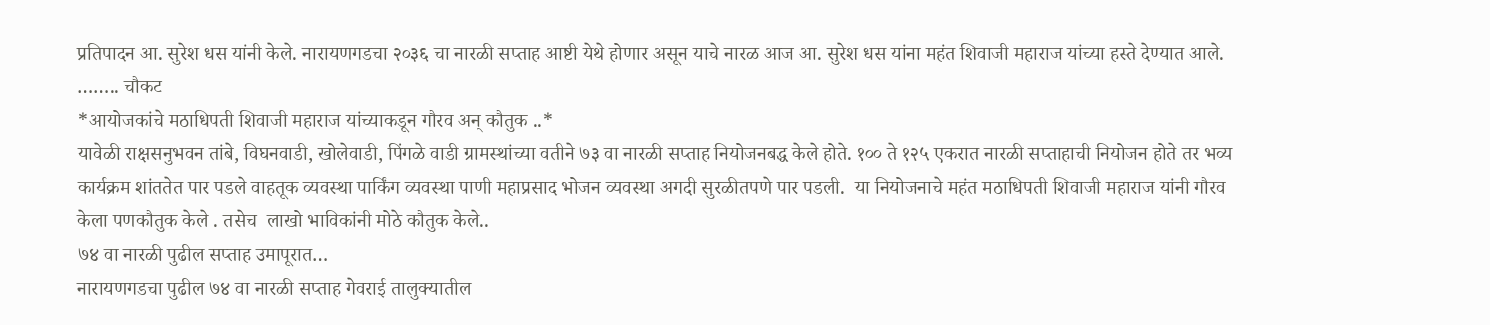प्रतिपादन आ. सुरेश धस यांनी केले. नारायणगडचा २०३६ चा नारळी सप्ताह आष्टी येथे होणार असून याचे नारळ आज आ. सुरेश धस यांना महंत शिवाजी महाराज यांच्या हस्ते देण्यात आले.
…….. चौकट
*आयोजकांचे मठाधिपती शिवाजी महाराज यांच्याकडून गौरव अन् कौतुक ..*
यावेळी राक्षसनुभवन तांबे, विघनवाडी, खोलेवाडी, पिंगळे वाडी ग्रामस्थांच्या वतीने ७३ वा नारळी सप्ताह नियोजनबद्ध केले होते. १०० ते १२५ एकरात नारळी सप्ताहाची नियोजन होते तर भव्य कार्यक्रम शांततेत पार पडले वाहतूक व्यवस्था पार्किंग व्यवस्था पाणी महाप्रसाद भोजन व्यवस्था अगदी सुरळीतपणे पार पडली.  या नियोजनाचे महंत मठाधिपती शिवाजी महाराज यांनी गौरव केला पणकौतुक केले . तसेच  लाखो भाविकांनी मोठे कौतुक केले..
७४ वा नारळी पुढील सप्ताह उमापूरात…
नारायणगडचा पुढील ७४ वा नारळी सप्ताह गेवराई तालुक्यातील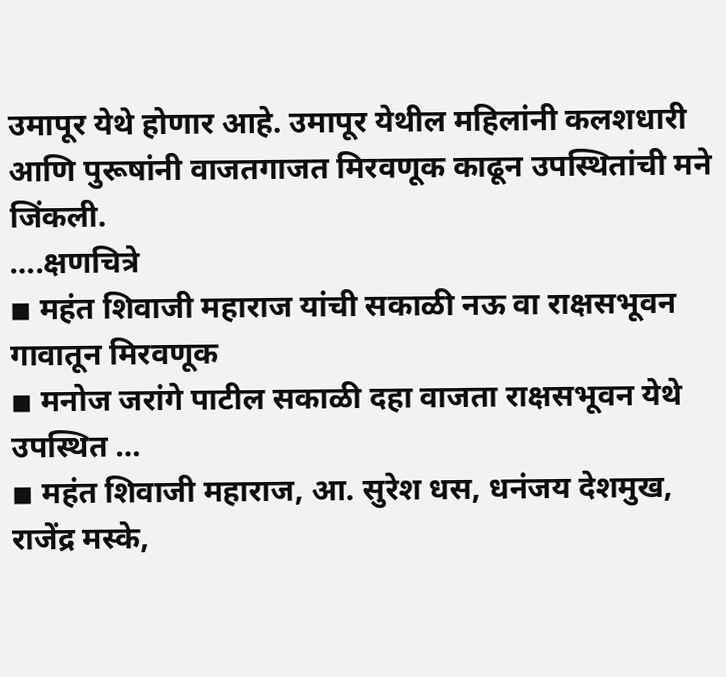उमापूर येथे होणार आहे. उमापूर येथील महिलांनी कलशधारी आणि पुरूषांनी वाजतगाजत मिरवणूक काढून उपस्थितांची मने जिंकली.
….क्षणचित्रे
◾ महंत शिवाजी महाराज यांची सकाळी नऊ वा राक्षसभूवन गावातून मिरवणूक
◾ मनोज जरांगे पाटील सकाळी दहा वाजता राक्षसभूवन येथे उपस्थित …
◾ महंत शिवाजी महाराज, आ. सुरेश धस, धनंजय देशमुख, राजेंद्र मस्के,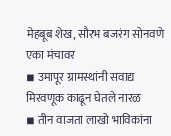मेहबूब शेख, सौरभ बजरंग सोनवणे एका मंचावर
◾ उमापूर ग्रामस्थांनी सवाद्य मिरवणूक काढून घेतले नारळ
◾ तीन वाजता लाखो भाविकांना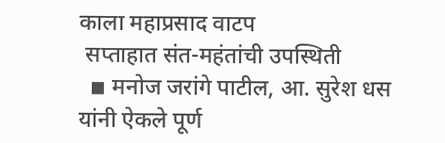काला महाप्रसाद वाटप
 सप्ताहात संत-महंतांची उपस्थिती
  ◾ मनोज जरांगे पाटील, आ. सुरेश धस यांनी ऐकले पूर्ण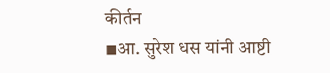कीर्तन
◾आ. सुरेश धस यांनी आष्टी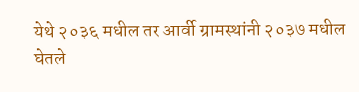येथे २०३६ मधील तर आर्वी ग्रामस्थांनी २०३७ मधील घेतले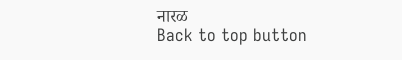नारळ
Back to top button